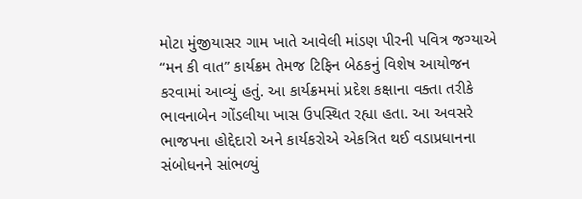મોટા મુંજીયાસર ગામ ખાતે આવેલી માંડણ પીરની પવિત્ર જગ્યાએ “મન કી વાત” કાર્યક્રમ તેમજ ટિફિન બેઠકનું વિશેષ આયોજન કરવામાં આવ્યું હતું. આ કાર્યક્રમમાં પ્રદેશ કક્ષાના વક્તા તરીકે ભાવનાબેન ગોંડલીયા ખાસ ઉપસ્થિત રહ્યા હતા. આ અવસરે ભાજપના હોદ્દેદારો અને કાર્યકરોએ એકત્રિત થઈ વડાપ્રધાનના સંબોધનને સાંભળ્યું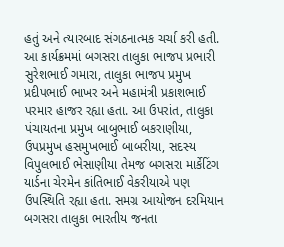હતું અને ત્યારબાદ સંગઠનાત્મક ચર્ચા કરી હતી. આ કાર્યક્રમમાં બગસરા તાલુકા ભાજપ પ્રભારી સુરેશભાઈ ગમારા, તાલુકા ભાજપ પ્રમુખ પ્રદીપભાઈ ભાખર અને મહામંત્રી પ્રકાશભાઈ પરમાર હાજર રહ્યા હતા. આ ઉપરાંત, તાલુકા પંચાયતના પ્રમુખ બાબુભાઈ બકરાણીયા, ઉપપ્રમુખ હસમુખભાઈ બાબરીયા, સદસ્ય વિપુલભાઈ ભેસાણીયા તેમજ બગસરા માર્કેટિંગ યાર્ડના ચેરમેન કાંતિભાઈ વેકરીયાએ પણ ઉપસ્થિતિ રહ્યા હતા. સમગ્ર આયોજન દરમિયાન બગસરા તાલુકા ભારતીય જનતા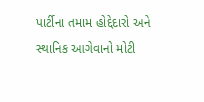પાર્ટીના તમામ હોદ્દેદારો અને સ્થાનિક આગેવાનો મોટી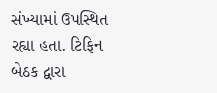સંખ્યામાં ઉપસ્થિત રહ્યા હતા. ટિફિન બેઠક દ્વારા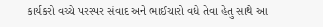કાર્યકરો વચ્ચે પરસ્પર સંવાદ અને ભાઈચારો વધે તેવા હેતુ સાથે આ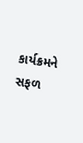કાર્યક્રમને સફળ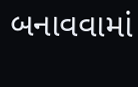બનાવવામાં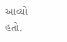આવ્યો હતો.